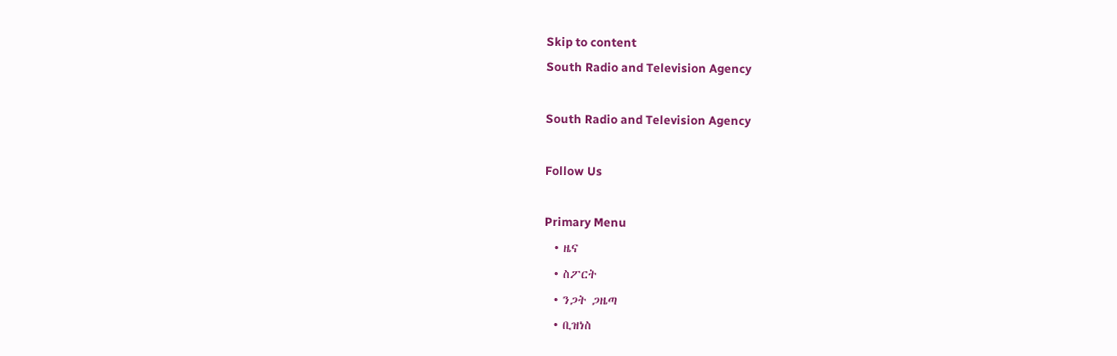Skip to content
South Radio and Television Agency

South Radio and Television Agency

Follow Us

Primary Menu
  • ዜና
  • ስፖርት
  • ንጋት ጋዜጣ
  • ቢዝነስ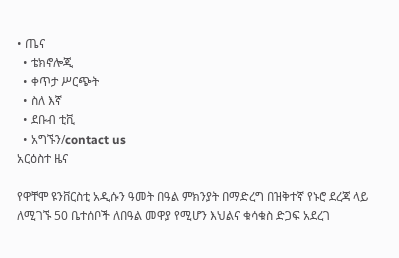• ጤና
  • ቴክኖሎጂ
  • ቀጥታ ሥርጭት
  • ስለ እኛ
  • ደቡብ ቲቪ
  • አግኙን/contact us
አርዕስተ ዜና

የዋቸሞ ዩንቨርስቲ አዲሱን ዓመት በዓል ምክንያት በማድረግ በዝቅተኛ የኑሮ ደረጃ ላይ ለሚገኙ 50 ቤተሰቦች ለበዓል መዋያ የሚሆን እህልና ቁሳቁስ ድጋፍ አደረገ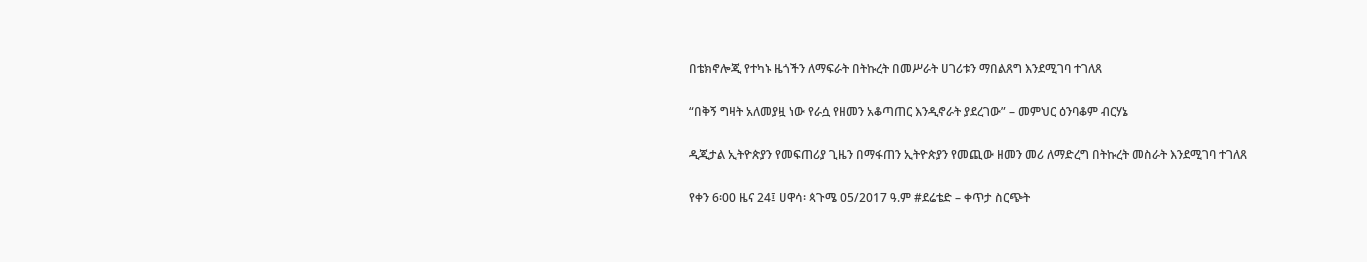በቴክኖሎጂ የተካኑ ዜጎችን ለማፍራት በትኩረት በመሥራት ሀገሪቱን ማበልጸግ እንደሚገባ ተገለጸ

“በቅኝ ግዛት አለመያዟ ነው የራሷ የዘመን አቆጣጠር እንዲኖራት ያደረገው” – መምህር ዕንባቆም ብርሃኔ

ዲጂታል ኢትዮጵያን የመፍጠሪያ ጊዜን በማፋጠን ኢትዮጵያን የመጪው ዘመን መሪ ለማድረግ በትኩረት መስራት እንደሚገባ ተገለጸ

የቀን 6፡00 ዜና 24፤ ሀዋሳ፡ ጳጉሜ 05/2017 ዓ.ም #ደሬቴድ – ቀጥታ ስርጭት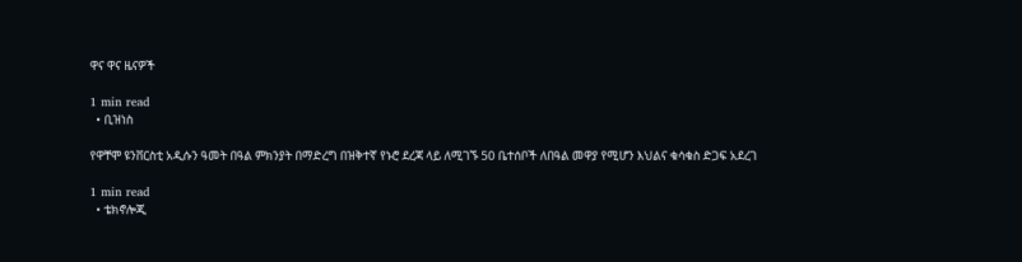ዋና ዋና ዜናዎች

1 min read
  • ቢዝነስ

የዋቸሞ ዩንቨርስቲ አዲሱን ዓመት በዓል ምክንያት በማድረግ በዝቅተኛ የኑሮ ደረጃ ላይ ለሚገኙ 50 ቤተሰቦች ለበዓል መዋያ የሚሆን እህልና ቁሳቁስ ድጋፍ አደረገ

1 min read
  • ቴክኖሎጂ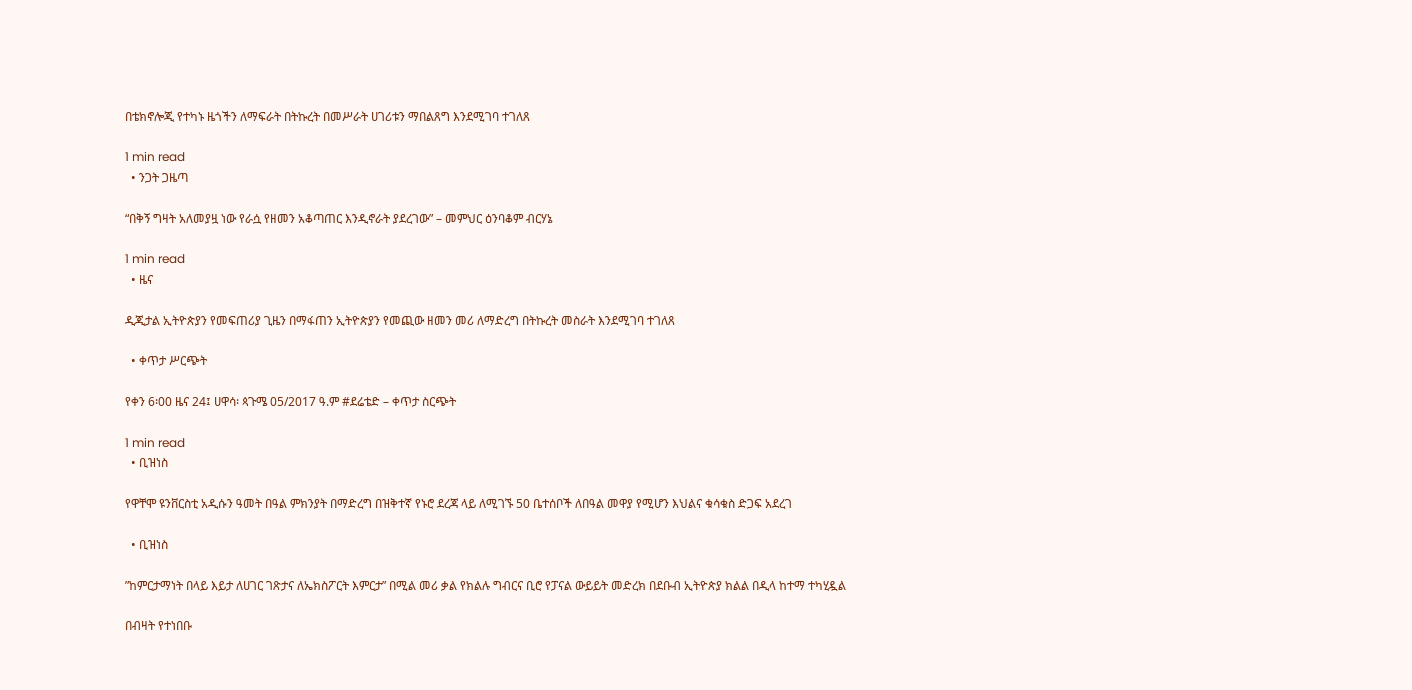በቴክኖሎጂ የተካኑ ዜጎችን ለማፍራት በትኩረት በመሥራት ሀገሪቱን ማበልጸግ እንደሚገባ ተገለጸ

1 min read
  • ንጋት ጋዜጣ

“በቅኝ ግዛት አለመያዟ ነው የራሷ የዘመን አቆጣጠር እንዲኖራት ያደረገው” – መምህር ዕንባቆም ብርሃኔ

1 min read
  • ዜና

ዲጂታል ኢትዮጵያን የመፍጠሪያ ጊዜን በማፋጠን ኢትዮጵያን የመጪው ዘመን መሪ ለማድረግ በትኩረት መስራት እንደሚገባ ተገለጸ

  • ቀጥታ ሥርጭት

የቀን 6፡00 ዜና 24፤ ሀዋሳ፡ ጳጉሜ 05/2017 ዓ.ም #ደሬቴድ – ቀጥታ ስርጭት

1 min read
  • ቢዝነስ

የዋቸሞ ዩንቨርስቲ አዲሱን ዓመት በዓል ምክንያት በማድረግ በዝቅተኛ የኑሮ ደረጃ ላይ ለሚገኙ 50 ቤተሰቦች ለበዓል መዋያ የሚሆን እህልና ቁሳቁስ ድጋፍ አደረገ

  • ቢዝነስ

”ከምርታማነት በላይ እይታ ለሀገር ገጽታና ለኤክስፖርት እምርታ” በሚል መሪ ቃል የክልሉ ግብርና ቢሮ የፓናል ውይይት መድረክ በደቡብ ኢትዮጵያ ክልል በዲላ ከተማ ተካሂዷል

በብዛት የተነበቡ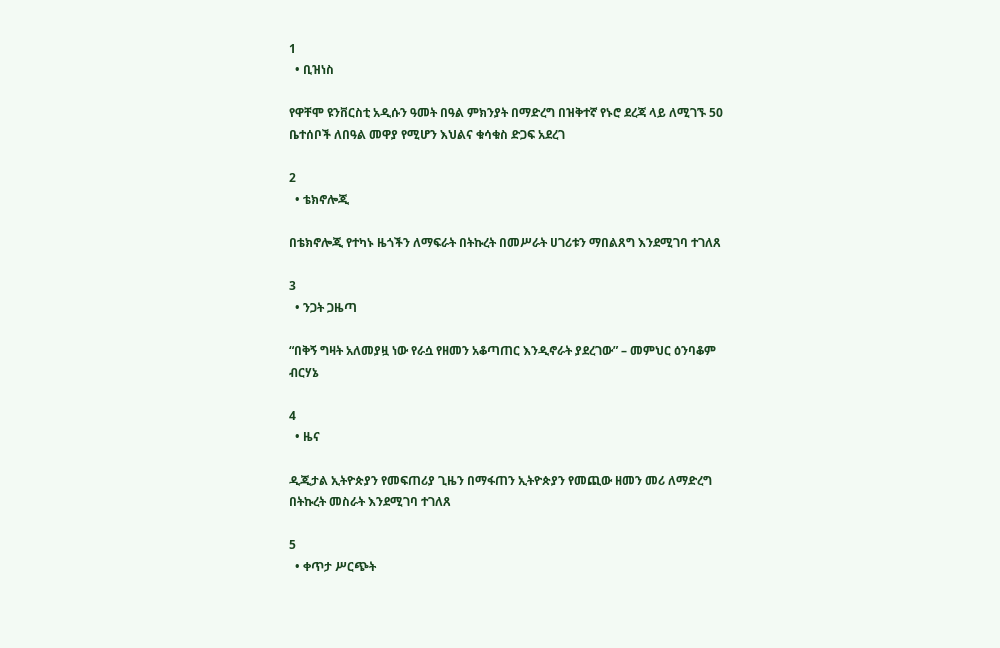1
  • ቢዝነስ

የዋቸሞ ዩንቨርስቲ አዲሱን ዓመት በዓል ምክንያት በማድረግ በዝቅተኛ የኑሮ ደረጃ ላይ ለሚገኙ 50 ቤተሰቦች ለበዓል መዋያ የሚሆን እህልና ቁሳቁስ ድጋፍ አደረገ

2
  • ቴክኖሎጂ

በቴክኖሎጂ የተካኑ ዜጎችን ለማፍራት በትኩረት በመሥራት ሀገሪቱን ማበልጸግ እንደሚገባ ተገለጸ

3
  • ንጋት ጋዜጣ

“በቅኝ ግዛት አለመያዟ ነው የራሷ የዘመን አቆጣጠር እንዲኖራት ያደረገው” – መምህር ዕንባቆም ብርሃኔ

4
  • ዜና

ዲጂታል ኢትዮጵያን የመፍጠሪያ ጊዜን በማፋጠን ኢትዮጵያን የመጪው ዘመን መሪ ለማድረግ በትኩረት መስራት እንደሚገባ ተገለጸ

5
  • ቀጥታ ሥርጭት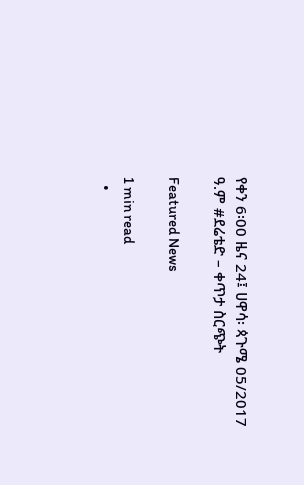የቀን 6፡00 ዜና 24፤ ሀዋሳ፡ ጳጉሜ 05/2017 ዓ.ም #ደሬቴድ – ቀጥታ ስርጭት

Featured News

1 min read
  •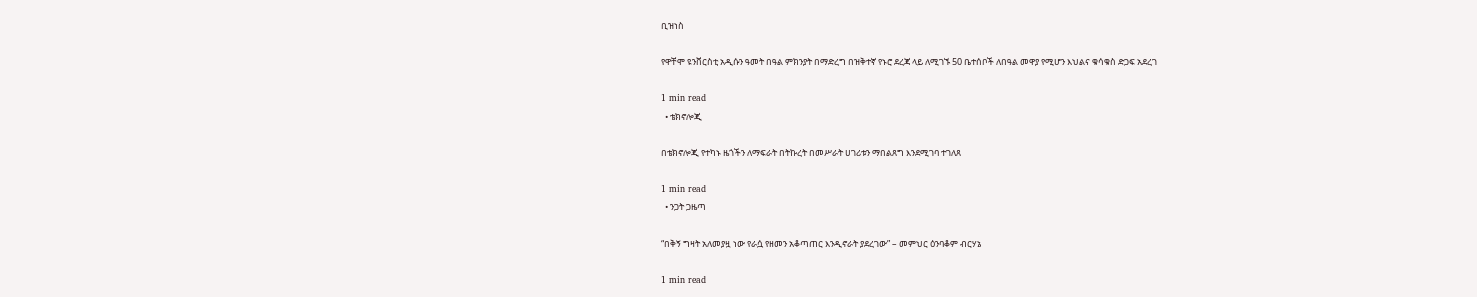ቢዝነስ

የዋቸሞ ዩንቨርስቲ አዲሱን ዓመት በዓል ምክንያት በማድረግ በዝቅተኛ የኑሮ ደረጃ ላይ ለሚገኙ 50 ቤተሰቦች ለበዓል መዋያ የሚሆን እህልና ቁሳቁስ ድጋፍ አደረገ

1 min read
  • ቴክኖሎጂ

በቴክኖሎጂ የተካኑ ዜጎችን ለማፍራት በትኩረት በመሥራት ሀገሪቱን ማበልጸግ እንደሚገባ ተገለጸ

1 min read
  • ንጋት ጋዜጣ

“በቅኝ ግዛት አለመያዟ ነው የራሷ የዘመን አቆጣጠር እንዲኖራት ያደረገው” – መምህር ዕንባቆም ብርሃኔ

1 min read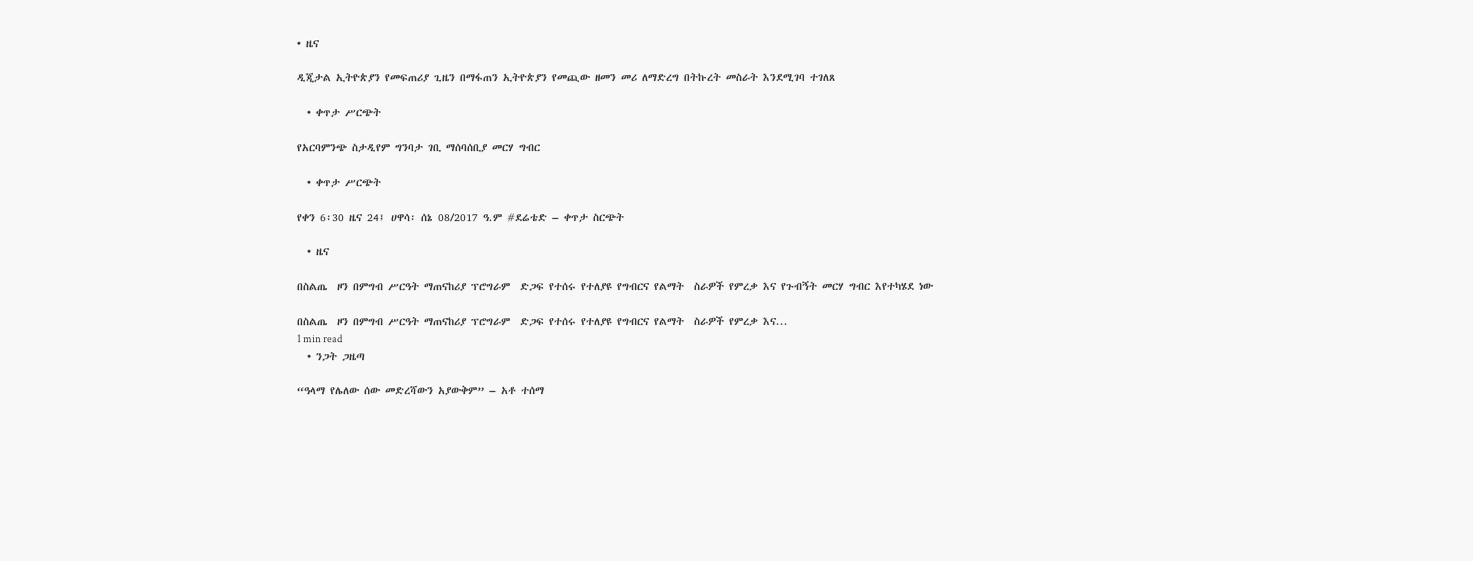• ዜና

ዲጂታል ኢትዮጵያን የመፍጠሪያ ጊዜን በማፋጠን ኢትዮጵያን የመጪው ዘመን መሪ ለማድረግ በትኩረት መስራት እንደሚገባ ተገለጸ

  • ቀጥታ ሥርጭት

የአርባምንጭ ስታዲየም ግንባታ ገቢ ማሰባሰቢያ መርሃ ግብር

  • ቀጥታ ሥርጭት

የቀን 6፡30 ዜና 24፤ ሀዋሳ፡ ሰኔ 08/2017 ዓ.ም #ደሬቴድ – ቀጥታ ስርጭት

  • ዜና

በስልጤ  ዞን በምግብ ሥርዓት ማጠናከሪያ ፕሮግራም  ድጋፍ የተሰሩ የተለያዩ የግብርና የልማት  ስራዎች የምረቃ እና የጉብኝት መርሃ ግብር እየተካሄደ ነው

በስልጤ  ዞን በምግብ ሥርዓት ማጠናከሪያ ፕሮግራም  ድጋፍ የተሰሩ የተለያዩ የግብርና የልማት  ስራዎች የምረቃ እና...
1 min read
  • ንጋት ጋዜጣ

“ዓላማ የሌለው ሰው መድረሻውን አያውቅም” – አቶ ተሰማ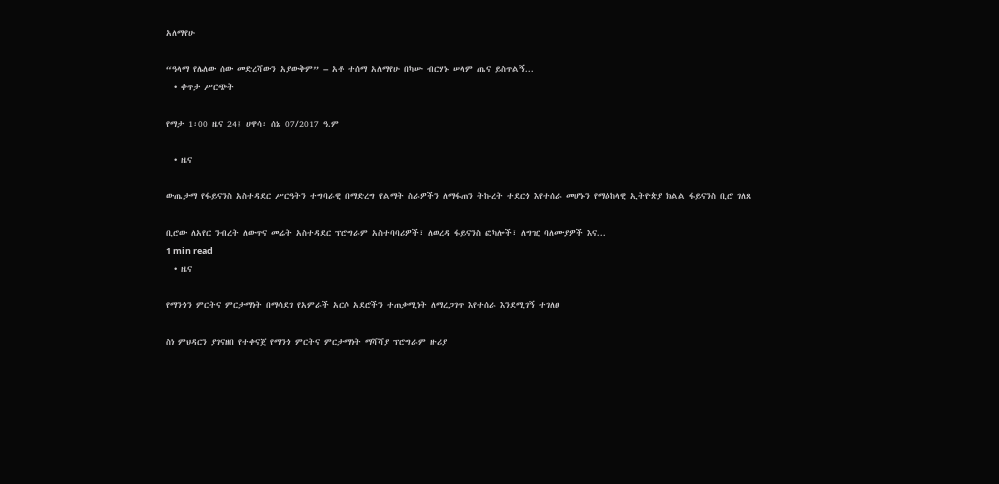አለማየሁ

“ዓላማ የሌለው ሰው መድረሻውን አያውቅም” – አቶ ተሰማ አለማየሁ በካሡ ብርሃኑ ሠላም ጤና ይስጥልኝ...
  • ቀጥታ ሥርጭት

የማታ 1፡00 ዜና 24፤ ሀዋሳ፡ ሰኔ 07/2017 ዓ.ም

  • ዜና

ውጤታማ የፋይናንስ አስተዳደር ሥርዓትን ተግባራዊ በማድረግ የልማት ስራዎችን ለማፋጠን ትኩረት ተደርጎ እየተሰራ መሆኑን የማዕከላዊ ኢትዮጵያ ክልል ፋይናንስ ቢሮ ገለጸ

ቢሮው ለአየር ንብረት ለውጥና መሬት አስተዳደር ፕሮግራም አስተባባሪዎች፣ ለወረዳ ፋይናንስ ፎካሎች፣ ለግዢ ባለሙያዎች እና...
1 min read
  • ዜና

የማንጎን ምርትና ምርታማነት በማሳደገ የአምራች አርሶ አደሮችን ተጠቃሚነት ለማረጋገጥ እየተሰራ እንደሚገኝ ተገለፀ

ስነ ምህዳርን ያገናዘበ የተቀናጀ የማንጎ ምርትና ምርታማነት ማሻሻያ ፕሮግራም ዙሪያ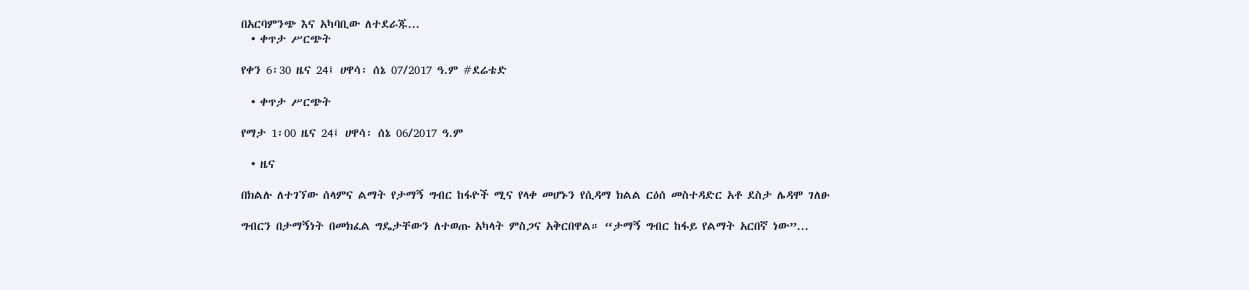በአርባምንጭ እና አካባቢው ለተደራጁ...
  • ቀጥታ ሥርጭት

የቀን 6፡30 ዜና 24፤ ሀዋሳ፡ ሰኔ 07/2017 ዓ.ም #ደሬቴድ

  • ቀጥታ ሥርጭት

የማታ 1፡00 ዜና 24፤ ሀዋሳ፡ ሰኔ 06/2017 ዓ.ም

  • ዜና

በክልሉ ለተገኘው ሰላምና ልማት የታማኝ ግብር ከፋዮች ሚና የላቀ መሆኑን የሲዳማ ክልል ርዕሰ መስተዳድር አቶ ደስታ ሌዳሞ ገለፁ

ግብርን በታማኝነት በመክፈል ግዴታቸውን ለተወጡ አካላት ምስጋና አቅርበዋል። “ታማኝ ግብር ከፋይ የልማት አርበኛ ነው”...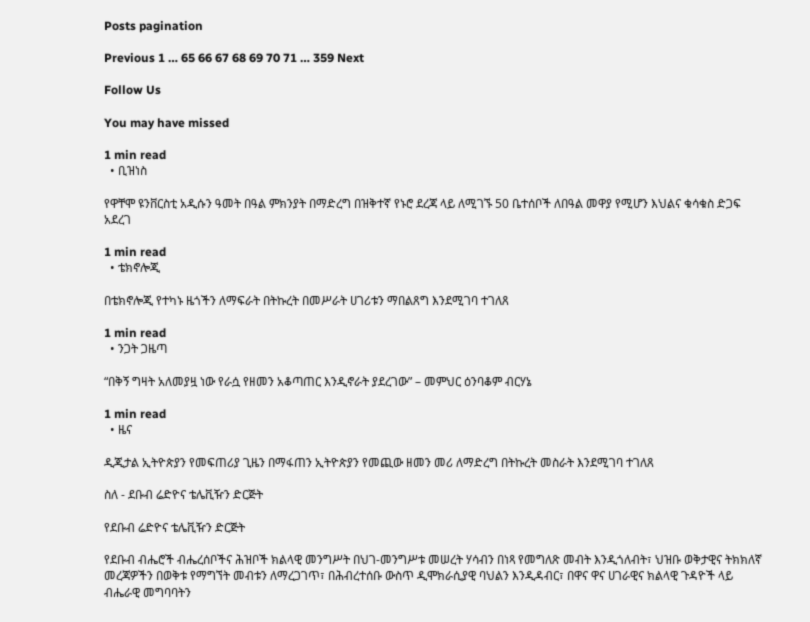Posts pagination

Previous 1 … 65 66 67 68 69 70 71 … 359 Next

Follow Us

You may have missed

1 min read
  • ቢዝነስ

የዋቸሞ ዩንቨርስቲ አዲሱን ዓመት በዓል ምክንያት በማድረግ በዝቅተኛ የኑሮ ደረጃ ላይ ለሚገኙ 50 ቤተሰቦች ለበዓል መዋያ የሚሆን እህልና ቁሳቁስ ድጋፍ አደረገ

1 min read
  • ቴክኖሎጂ

በቴክኖሎጂ የተካኑ ዜጎችን ለማፍራት በትኩረት በመሥራት ሀገሪቱን ማበልጸግ እንደሚገባ ተገለጸ

1 min read
  • ንጋት ጋዜጣ

“በቅኝ ግዛት አለመያዟ ነው የራሷ የዘመን አቆጣጠር እንዲኖራት ያደረገው” – መምህር ዕንባቆም ብርሃኔ

1 min read
  • ዜና

ዲጂታል ኢትዮጵያን የመፍጠሪያ ጊዜን በማፋጠን ኢትዮጵያን የመጪው ዘመን መሪ ለማድረግ በትኩረት መስራት እንደሚገባ ተገለጸ

ስለ - ደቡብ ሬድዮና ቴሌቪዥን ድርጅት

የደቡብ ሬድዮና ቴሌቪዥን ድርጅት

የደቡብ ብሔሮች ብሔረሰቦችና ሕዝቦች ክልላዊ መንግሥት በህገ-መንግሥቱ መሠረት ሃሳብን በነጻ የመግለጽ መብት እንዲጎለብት፣ ህዝቡ ወቅታዊና ትክክለኛ መረጃዎችን በወቅቱ የማግኘት መብቱን ለማረጋገጥ፣ በሕብረተሰቡ ውስጥ ዲሞክራሲያዊ ባህልን እንዲዳብር፣ በዋና ዋና ሀገራዊና ክልላዊ ጉዳዮች ላይ ብሔራዊ መግባባትን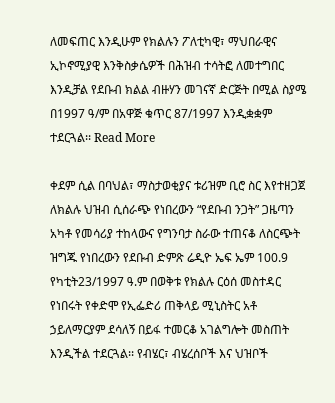ለመፍጠር እንዲሁም የክልሉን ፖለቲካዊ፣ ማህበራዊና ኢኮኖሚያዊ እንቅስቃሴዎች በሕዝብ ተሳትፎ ለመተግበር እንዲቻል የደቡብ ክልል ብዙሃን መገናኛ ድርጅት በሚል ስያሜ በ1997 ዓ/ም በአዋጅ ቁጥር 87/1997 እንዲቋቋም ተደርጓል፡፡ Read More

ቀደም ሲል በባህል፣ ማስታወቂያና ቱሪዝም ቢሮ ስር እየተዘጋጀ ለክልሉ ህዝብ ሲሰራጭ የነበረውን “የደቡብ ንጋት” ጋዜጣን አካቶ የመሳሪያ ተከላውና የግንባታ ስራው ተጠናቆ ለስርጭት ዝግጁ የነበረውን የደቡብ ድምጽ ሬዲዮ ኤፍ ኤም 100.9  የካቲት23/1997 ዓ.ም በወቅቱ የክልሉ ርዕሰ መስተዳር የነበሩት የቀድሞ የኢፌድሪ ጠቅላይ ሚኒስትር አቶ ኃይለማርያም ደሳለኝ በይፋ ተመርቆ አገልግሎት መስጠት እንዲችል ተደርጓል፡፡ የብሄር፣ ብሄረሰቦች እና ህዝቦች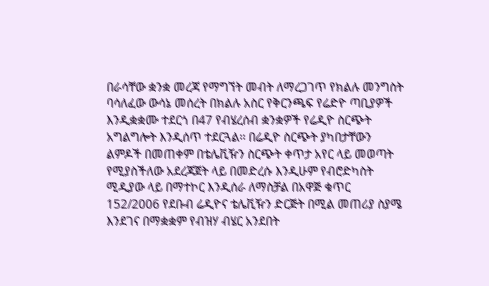በራሳቸው ቋንቋ መረጃ የማግኘት መብት ለማረጋገጥ የክልሉ መንግስት ባሳለፈው ውሳኔ መሰረት በክልሉ አስር የቅርንጫፍ የሬድዮ ጣቢያዎች እንዲቋቋሙ ተደርጎ በ47 የብሄረሰብ ቋንቋዎች የሬዲዮ ስርጭት አግልግሎት እንዲሰጥ ተደርጓል፡፡ በሬዲዮ ስርጭት ያካበታቸውን ልምዶች በመጠቀም በቴሌቪዥን ስርጭት ቀጥታ አየር ላይ መወጣት የሚያስችለው አደረጃጀት ላይ በመድረሱ እንዲሁም የብሮድካስት ሚዲያው ላይ በማተኮር እንዲሰራ ለማስቻል በአዋጅ ቁጥር 152/2006 የደቡብ ሬዲዮና ቴሌቪዥን ድርጅት በሚል መጠሪያ ስያሜ እንደገና በማቋቋም የብዝሃ ብሄር አንደበት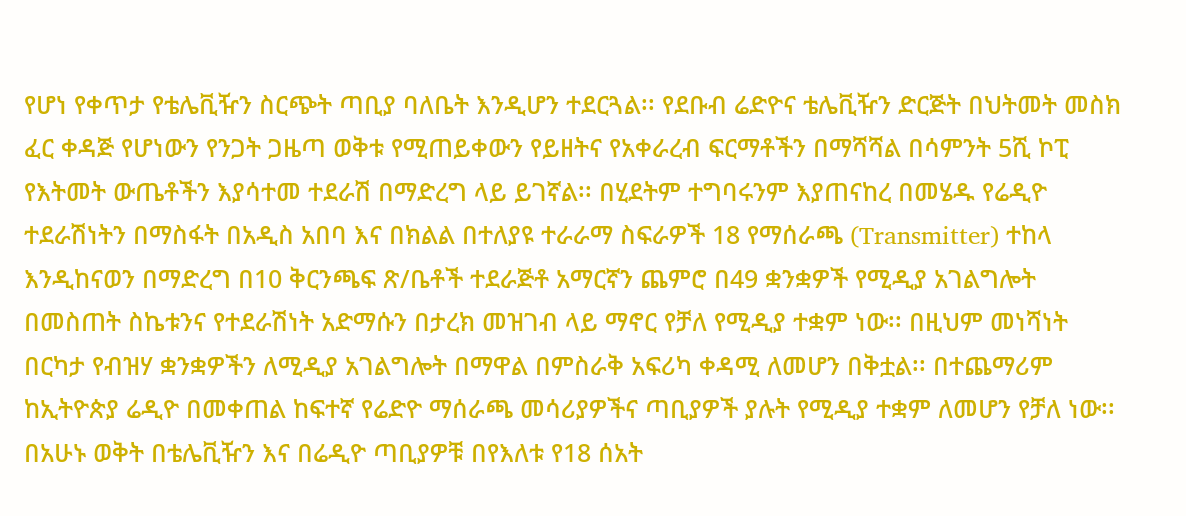የሆነ የቀጥታ የቴሌቪዥን ስርጭት ጣቢያ ባለቤት እንዲሆን ተደርጓል፡፡ የደቡብ ሬድዮና ቴሌቪዥን ድርጅት በህትመት መስክ ፈር ቀዳጅ የሆነውን የንጋት ጋዜጣ ወቅቱ የሚጠይቀውን የይዘትና የአቀራረብ ፍርማቶችን በማሻሻል በሳምንት 5ሺ ኮፒ የእትመት ውጤቶችን እያሳተመ ተደራሽ በማድረግ ላይ ይገኛል፡፡ በሂደትም ተግባሩንም እያጠናከረ በመሄዱ የሬዲዮ ተደራሽነትን በማስፋት በአዲስ አበባ እና በክልል በተለያዩ ተራራማ ስፍራዎች 18 የማሰራጫ (Transmitter) ተከላ እንዲከናወን በማድረግ በ10 ቅርንጫፍ ጽ/ቤቶች ተደራጅቶ አማርኛን ጨምሮ በ49 ቋንቋዎች የሚዲያ አገልግሎት በመስጠት ስኬቱንና የተደራሽነት አድማሱን በታረክ መዝገብ ላይ ማኖር የቻለ የሚዲያ ተቋም ነው፡፡ በዚህም መነሻነት በርካታ የብዝሃ ቋንቋዎችን ለሚዲያ አገልግሎት በማዋል በምስራቅ አፍሪካ ቀዳሚ ለመሆን በቅቷል፡፡ በተጨማሪም ከኢትዮጵያ ሬዲዮ በመቀጠል ከፍተኛ የሬድዮ ማሰራጫ መሳሪያዎችና ጣቢያዎች ያሉት የሚዲያ ተቋም ለመሆን የቻለ ነው፡፡ በአሁኑ ወቅት በቴሌቪዥን እና በሬዲዮ ጣቢያዎቹ በየእለቱ የ18 ሰአት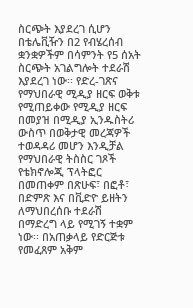ስርጭት እያደረገ ሲሆን በቴሌቪዥን በ2 የብሄረሰብ ቋንቋዎችም በሳምንት የ5 ሰአት ስርጭት አገልግሎት ተደራሽ እያደረገ ነው፡፡ የድረ-ገጽና የማህበራዊ ሚዲያ ዘርፍ ወቅቱ የሚጠይቀው የሚዲያ ዘርፍ በመያዝ በሚዲያ ኢንዱስትሪ ውስጥ በወቅታዊ መረጃዎች ተወዳዳሪ መሆን እንዲቻል የማህበራዊ ትስስር ገጾች የቴክኖሎጂ ፕላትፎር በመጠቀም በጽሁፍ፣ በፎቶ፣ በድምጽ እና በቪድዮ ይዘትን ለማህበረሰቡ ተደራሽ በማድረግ ላይ የሚገኝ ተቋም ነው፡፡ በአጠቃላይ የድርጅቱ የመፈጸም አቅም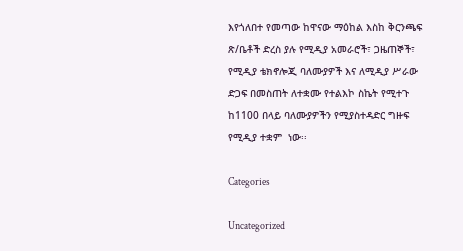እየጎለበተ የመጣው ከዋናው ማዕከል እስከ ቅርንጫፍ ጽ/ቤቶች ድረስ ያሉ የሚዲያ አመራሮች፣ ጋዜጠኞች፣ የሚዲያ ቴክኖሎጂ ባለሙያዎች እና ለሚዲያ ሥራው ድጋፍ በመስጠት ለተቋሙ የተልእኮ ስኬት የሚተጉ ከ1100 በላይ ባለሙያዎችን የሚያስተዳድር ግዙፍ  የሚዲያ ተቋም  ነው፡፡

Categories

Uncategorized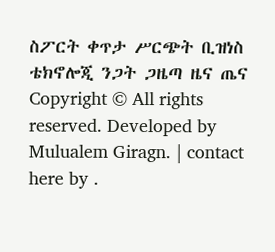ስፖርት ቀጥታ ሥርጭት ቢዝነስ ቴክኖሎጂ ንጋት ጋዜጣ ዜና ጤና
Copyright © All rights reserved. Developed by Mulualem Giragn. | contact here by .